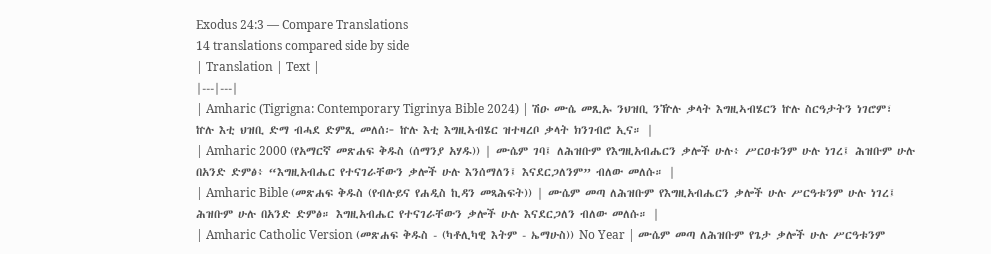Exodus 24:3 — Compare Translations
14 translations compared side by side
| Translation | Text |
|---|---|
| Amharic (Tigrigna: Contemporary Tigrinya Bible 2024) | ሽዑ ሙሴ መጺኡ ንህዝቢ ንዅሉ ቃላት እግዚኣብሄርን ኵሉ ስርዓታትን ነገሮም፣ ኵሉ እቲ ህዝቢ ድማ ብሓደ ድምጺ መለሰ፦ ኵሉ እቲ እግዚኣብሄር ዝተዛረቦ ቃላት ክንገብሮ ኢና። |
| Amharic 2000 (የአማርኛ መጽሐፍ ቅዱስ (ሰማንያ አሃዱ)) | ሙሴም ገባ፤ ለሕዝቡም የእግዚአብሔርን ቃሎች ሁሉ፥ ሥርዐቱንም ሁሉ ነገረ፤ ሕዝቡም ሁሉ በአንድ ድምፅ፥ “እግዚአብሔር የተናገራቸውን ቃሎች ሁሉ እንሰማለን፤ እናደርጋለንም” ብለው መለሱ። |
| Amharic Bible (መጽሐፍ ቅዱስ (የብሉይና የሐዲስ ኪዳን መጻሕፍት)) | ሙሴም መጣ ለሕዝቡም የእግዚአብሔርን ቃሎች ሁሉ ሥርዓቱንም ሁሉ ነገረ፤ ሕዝቡም ሁሉ በአንድ ድምፅ። እግዚአብሔር የተናገራቸውን ቃሎች ሁሉ እናደርጋለን ብለው መለሱ። |
| Amharic Catholic Version (መጽሐፍ ቅዱስ - (ካቶሊካዊ እትም - ኤማሁስ)) No Year | ሙሴም መጣ ለሕዝቡም የጌታ ቃሎች ሁሉ ሥርዓቱንም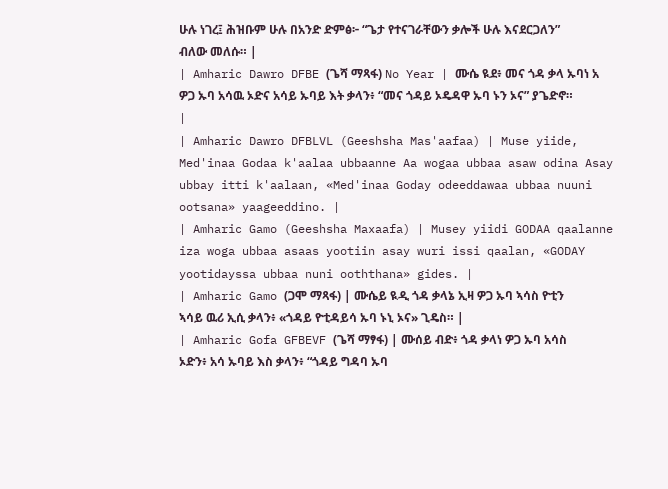ሁሉ ነገረ፤ ሕዝቡም ሁሉ በአንድ ድምፅ፦ “ጌታ የተናገራቸውን ቃሎች ሁሉ እናደርጋለን” ብለው መለሱ። |
| Amharic Dawro DFBE (ጌሻ ማጻፋ) No Year | ሙሴ ዪደ፥ መና ጎዳ ቃላ ኡባነ አ ዎጋ ኡባ አሳዉ ኦድና አሳይ ኡባይ እት ቃላን፥ “መና ጎዳይ ኦዴዳዋ ኡባ ኑን ኦና” ያጌድኖ። |
| Amharic Dawro DFBLVL (Geeshsha Mas'aafaa) | Muse yiide, Med'inaa Godaa k'aalaa ubbaanne Aa wogaa ubbaa asaw odina Asay ubbay itti k'aalaan, «Med'inaa Goday odeeddawaa ubbaa nuuni ootsana» yaageeddino. |
| Amharic Gamo (Geeshsha Maxaafa) | Musey yiidi GODAA qaalanne iza woga ubbaa asaas yootiin asay wuri issi qaalan, «GODAY yootidayssa ubbaa nuni ooththana» gides. |
| Amharic Gamo (ጋሞ ማጻፋ) | ሙሴይ ዪዲ ጎዳ ቃላኔ ኢዛ ዎጋ ኡባ ኣሳስ ዮቲን ኣሳይ ዉሪ ኢሲ ቃላን፥ «ጎዳይ ዮቲዳይሳ ኡባ ኑኒ ኦና» ጊዴስ። |
| Amharic Gofa GFBEVF (ጌሻ ማፃፋ) | ሙሰይ ብድ፥ ጎዳ ቃላነ ዎጋ ኡባ አሳስ ኦድን፥ አሳ ኡባይ እስ ቃላን፥ “ጎዳይ ግዳባ ኡባ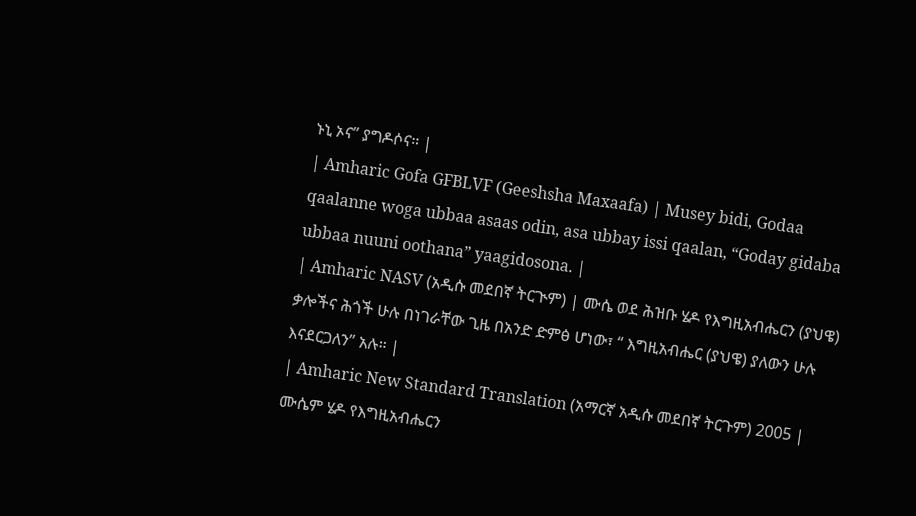ኑኒ ኦና” ያግዶሶና። |
| Amharic Gofa GFBLVF (Geeshsha Maxaafa) | Musey bidi, Godaa qaalanne woga ubbaa asaas odin, asa ubbay issi qaalan, “Goday gidaba ubbaa nuuni oothana” yaagidosona. |
| Amharic NASV (አዲሱ መደበኛ ትርጒም) | ሙሴ ወደ ሕዝቡ ሄዶ የእግዚአብሔርን (ያህዌ) ቃሎችና ሕጎች ሁሉ በነገራቸው ጊዜ በአንድ ድምፅ ሆነው፣ “ እግዚአብሔር (ያህዌ) ያለውን ሁሉ እናደርጋለን” አሉ። |
| Amharic New Standard Translation (አማርኛ አዲሱ መደበኛ ትርጉም) 2005 | ሙሴም ሄዶ የእግዚአብሔርን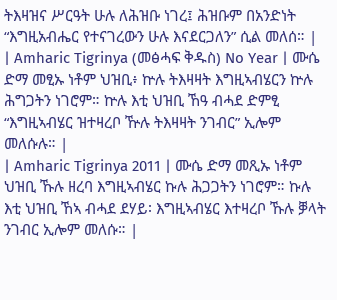ትእዛዝና ሥርዓት ሁሉ ለሕዝቡ ነገረ፤ ሕዝቡም በአንድነት “እግዚአብሔር የተናገረውን ሁሉ እናደርጋለን” ሲል መለሰ። |
| Amharic Tigrinya (መፅሓፍ ቅዱስ) No Year | ሙሴ ድማ መፂኡ ነቶም ህዝቢ፥ ኵሉ ትእዛዛት እግዚኣብሄርን ኵሉ ሕግጋትን ነገሮም። ኵሉ እቲ ህዝቢ ኸዓ ብሓደ ድምፂ “እግዚኣብሄር ዝተዛረቦ ዅሉ ትእዛዛት ንገብር” ኢሎም መለሱሉ። |
| Amharic Tigrinya 2011 | ሙሴ ድማ መጺኡ ነቶም ህዝቢ ኹሉ ዘረባ እግዚኣብሄር ኩሉ ሕጋጋትን ነገሮም። ኩሉ እቲ ህዝቢ ኸኣ ብሓደ ደሃይ፡ እግዚኣብሄር እተዛረቦ ኹሉ ቓላት ንገብር ኢሎም መለሱ። |